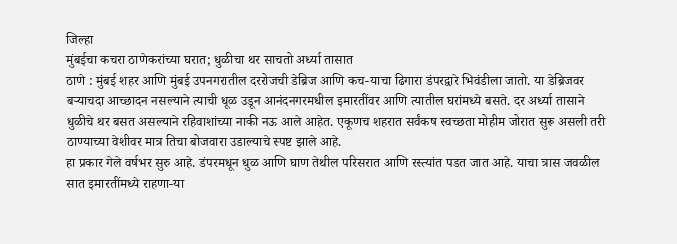जिल्हा
मुंबईचा कचरा ठाणेकरांच्या घरात; धुळीचा थर साचतो अर्ध्या तासात
ठाणे : मुंबई शहर आणि मुंबई उपनगरातील दररोजची डेब्रिज आणि कच-याचा ढिगारा डंपरद्वारे भिवंडीला जातो. या डेब्रिजवर बऱ्याचदा आच्छादन नसल्याने त्याची धूळ उडून आनंदनगरमधील इमारतींवर आणि त्यातील घरांमध्ये बसते. दर अर्ध्या तासाने धुळीचे थर बसत असल्याने रहिवाशांच्या नाकी नऊ आले आहेत. एकूणच शहरात सर्वंकष स्वच्छता मोहीम जोरात सुरू असली तरी ठाण्याच्या वेशीवर मात्र तिचा बोजवारा उडाल्याचे स्पष्ट झाले आहे.
हा प्रकार गेले वर्षभर सुरु आहे. डंपरमधून धुळ आणि घाण तेथील परिसरात आणि रस्त्यांत पडत जात आहे. याचा त्रास जवळील सात इमारतींमध्ये राहणा-या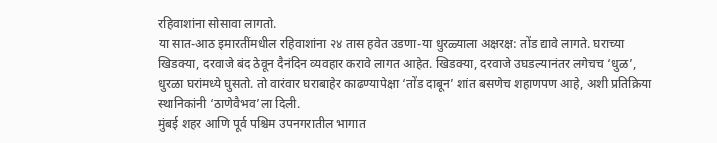रहिवाशांना सोसावा लागतो.
या सात-आठ इमारतींमधील रहिवाशांना २४ तास हवेत उडणा-या धुरळ्याला अक्षरक्ष: तोंड द्यावे लागते. घराच्या खिडक्या, दरवाजे बंद ठेवून दैनंदिन व्यवहार करावे लागत आहेत. खिडक्या, दरवाजे उघडल्यानंतर लगेचच ‘धुळ’, धुरळा घरांमध्ये घुसतो. तो वारंवार घराबाहेर काढण्यापेक्षा ‘तोंड दाबून’ शांत बसणेच शहाणपण आहे, अशी प्रतिक्रिया स्थानिकांनी ‘ठाणेवैभव’ला दिली.
मुंबई शहर आणि पूर्व पश्चिम उपनगरातील भागात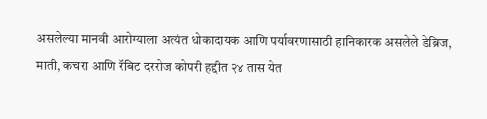असलेल्या मानवी आरोग्याला अत्यंत धोकादायक आणि पर्यावरणासाठी हानिकारक असलेले डेब्रिज, माती, कचरा आणि रॅबिट दररोज कोपरी हद्दीत २४ तास येत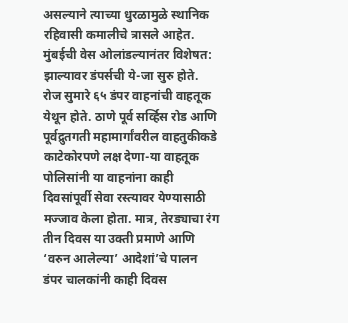असल्याने त्याच्या धुरळामुळे स्थानिक रहिवासी कमालीचे त्रासले आहेत. मुंबईची वेस ओलांडल्यानंतर विशेषत: झाल्यावर डंपर्सची ये-जा सुरु होते. रोज सुमारे ६५ डंपर वाहनांची वाहतूक येथून होते. ठाणे पूर्व सर्व्हिस रोड आणि पूर्वद्रुतगती महामार्गांवरील वाहतुकीकडे काटेकोरपणे लक्ष देणा-या वाहतूक पोलिसांनी या वाहनांना काही दिवसांपूर्वी सेवा रस्त्यावर येण्यासाठी मज्जाव केला होता. मात्र, तेरड्याचा रंग तीन दिवस या उक्ती प्रमाणे आणि ‘वरुन आलेल्या’ आदेशां’चे पालन डंपर चालकांनी काही दिवस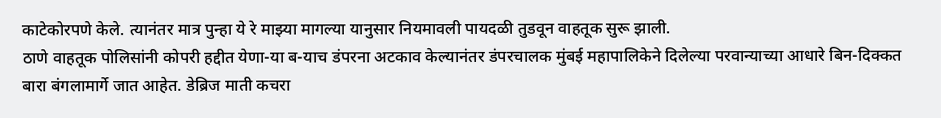काटेकोरपणे केले. त्यानंतर मात्र पुन्हा ये रे माझ्या मागल्या यानुसार नियमावली पायदळी तुडवून वाहतूक सुरू झाली.
ठाणे वाहतूक पोलिसांनी कोपरी हद्दीत येणा-या ब-याच डंपरना अटकाव केल्यानंतर डंपरचालक मुंबई महापालिकेने दिलेल्या परवान्याच्या आधारे बिन-दिक्कत बारा बंगलामार्गे जात आहेत. डेब्रिज माती कचरा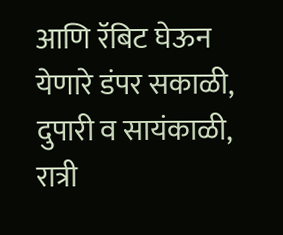आणि रॅबिट घेऊन येणारे डंपर सकाळी, दुपारी व सायंकाळी, रात्री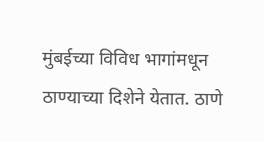मुंबईच्या विविध भागांमधून ठाण्याच्या दिशेने येतात. ठाणे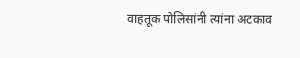वाहतूक पोलिसांनी त्यांना अटकाव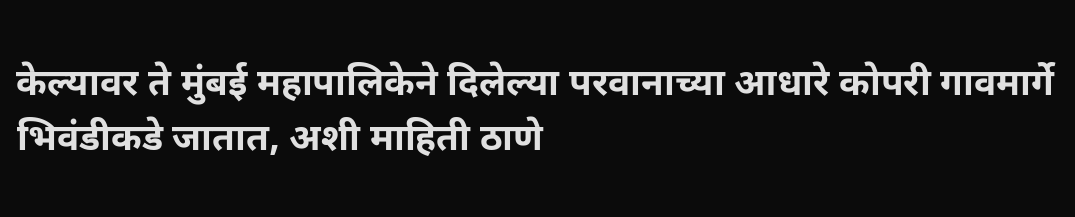केल्यावर ते मुंबई महापालिकेने दिलेल्या परवानाच्या आधारे कोपरी गावमार्गे भिवंडीकडे जातात, अशी माहिती ठाणे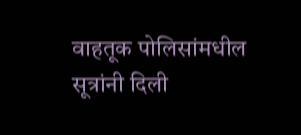वाहतूक पोलिसांमधील सूत्रांनी दिली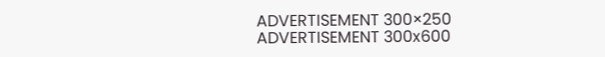ADVERTISEMENT 300×250
ADVERTISEMENT 300x600